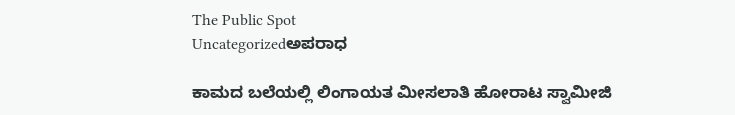The Public Spot
Uncategorizedಅಪರಾಧ

ಕಾಮದ ಬಲೆಯಲ್ಲಿ ಲಿಂಗಾಯತ ಮೀಸಲಾತಿ ಹೋರಾಟ ಸ್ವಾಮೀಜಿ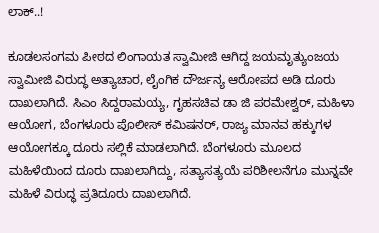ಲಾಕ್..!

ಕೂಡಲಸಂಗಮ ಪೀಠದ ಲಿಂಗಾಯತ ಸ್ವಾಮೀಜಿ ಆಗಿದ್ದ ಜಯಮೃತ್ಯುಂಜಯ ಸ್ವಾಮೀಜಿ ವಿರುದ್ಧ ಅತ್ಯಾಚಾರ, ಲೈಂಗಿಕ ದೌರ್ಜನ್ಯ ಆರೋಪದ ಅಡಿ ದೂರು ದಾಖಲಾಗಿದೆ. ಸಿಎಂ ಸಿದ್ದರಾಮಯ್ಯ, ಗೃಹಸಚಿವ ಡಾ ಜಿ ಪರಮೇಶ್ವರ್, ಮಹಿಳಾ ಆಯೋಗ, ಬೆಂಗಳೂರು ಪೊಲೀಸ್ ಕಮಿಷನರ್, ರಾಜ್ಯ ಮಾನವ ಹಕ್ಕುಗಳ ಆಯೋಗಕ್ಕೂ ದೂರು ಸಲ್ಲಿಕೆ ಮಾಡಲಾಗಿದೆ. ಬೆಂಗಳೂರು ಮೂಲದ ಮಹಿಳೆಯಿಂದ ದೂರು ದಾಖಲಾಗಿದ್ದು, ಸತ್ಯಾಸತ್ಯಯೆ ಪರಿಶೀಲನೆಗೂ ಮುನ್ನವೇ ಮಹಿಳೆ ವಿರುದ್ಧ ಪ್ರತಿದೂರು ದಾಖಲಾಗಿದೆ.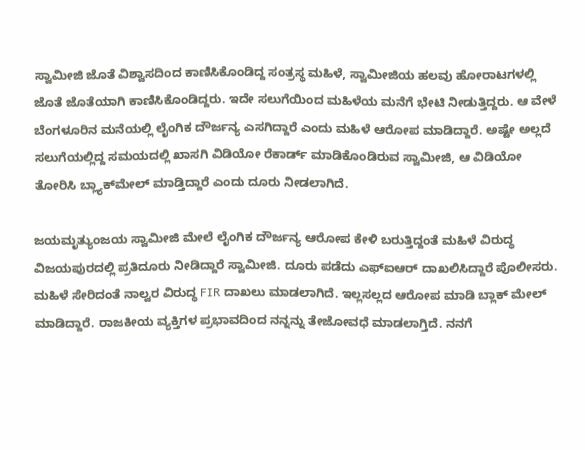ಸ್ವಾಮೀಜಿ ಜೊತೆ ವಿಶ್ವಾಸದಿಂದ ಕಾಣಿಸಿಕೊಂಡಿದ್ದ ಸಂತ್ರಸ್ಥ ಮಹಿಳೆ, ಸ್ವಾಮೀಜಿಯ ಹಲವು ಹೋರಾಟಗಳಲ್ಲಿ ಜೊತೆ ಜೊತೆಯಾಗಿ ಕಾಣಿಸಿಕೊಂಡಿದ್ದರು. ಇದೇ ಸಲುಗೆಯಿಂದ ಮಹಿಳೆಯ ಮನೆಗೆ ಭೇಟಿ ನೀಡುತ್ತಿದ್ದರು. ಆ ವೇಳೆ ಬೆಂಗಳೂರಿನ ಮನೆಯಲ್ಲಿ ಲೈಂಗಿಕ ದೌರ್ಜನ್ಯ ಎಸಗಿದ್ದಾರೆ ಎಂದು ಮಹಿಳೆ ಆರೋಪ ಮಾಡಿದ್ದಾರೆ. ಅಷ್ಟೇ ಅಲ್ಲದೆ ಸಲುಗೆಯಲ್ಲಿದ್ದ ಸಮಯದಲ್ಲಿ ಖಾಸಗಿ ವಿಡಿಯೋ ರೆಕಾರ್ಡ್ ಮಾಡಿಕೊಂಡಿರುವ ಸ್ವಾಮೀಜಿ, ಆ ವಿಡಿಯೋ ತೋರಿಸಿ ಬ್ಲ್ಯಾಕ್‌ಮೇಲ್ ಮಾಡ್ತಿದ್ದಾರೆ ಎಂದು ದೂರು ನೀಡಲಾಗಿದೆ.

ಜಯಮೃತ್ಯುಂಜಯ ಸ್ವಾಮೀಜಿ ಮೇಲೆ ಲೈಂಗಿಕ ದೌರ್ಜನ್ಯ ಆರೋಪ ಕೇಳಿ ಬರುತ್ತಿದ್ದಂತೆ ಮಹಿಳೆ ವಿರುದ್ಧ ವಿಜಯಪುರದಲ್ಲಿ ಪ್ರತಿದೂರು ನೀಡಿದ್ದಾರೆ ಸ್ವಾಮೀಜಿ. ದೂರು ಪಡೆದು ಎಫ್ಐಆರ್ ದಾಖಲಿಸಿದ್ದಾರೆ ಪೊಲೀಸರು. ಮಹಿಳೆ ಸೇರಿದಂತೆ ನಾಲ್ವರ ವಿರುದ್ಧ FIR ದಾಖಲು ಮಾಡಲಾಗಿದೆ. ಇಲ್ಲಸಲ್ಲದ ಆರೋಪ ಮಾಡಿ ಬ್ಲಾಕ್ ಮೇಲ್ ಮಾಡಿದ್ದಾರೆ. ರಾಜಕೀಯ ವ್ಯಕ್ತಿಗಳ ಪ್ರಭಾವದಿಂದ ನನ್ನನ್ನು ತೇಜೋವಧೆ ಮಾಡಲಾಗ್ತಿದೆ. ನನಗೆ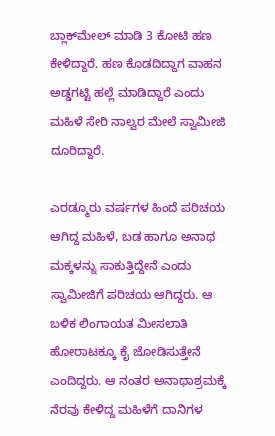ಬ್ಲಾಕ್‌ಮೇಲ್ ಮಾಡಿ 3 ಕೋಟಿ ಹಣ ಕೇಳಿದ್ದಾರೆ. ಹಣ ಕೊಡದಿದ್ದಾಗ ವಾಹನ ಅಡ್ಡಗಟ್ಟಿ ಹಲ್ಲೆ ಮಾಡಿದ್ದಾರೆ ಎಂದು ಮಹಿಳೆ ಸೇರಿ ನಾಲ್ವರ ಮೇಲೆ ಸ್ವಾಮೀಜಿ ದೂರಿದ್ದಾರೆ.

ಎರಡ್ಮೂರು ವರ್ಷಗಳ ಹಿಂದೆ ಪರಿಚಯ ಆಗಿದ್ದ ಮಹಿಳೆ, ಬಡ ಹಾಗೂ ಅನಾಥ ಮಕ್ಕಳನ್ನು ಸಾಕುತ್ತಿದ್ದೇನೆ ಎಂದು ಸ್ವಾಮೀಜಿಗೆ ಪರಿಚಯ ಆಗಿದ್ದರು. ಆ ಬಳಿಕ ಲಿಂಗಾಯತ ಮೀಸಲಾತಿ ಹೋರಾಟಕ್ಕೂ ಕೈ ಜೋಡಿಸುತ್ತೇನೆ ಎಂದಿದ್ದರು. ಆ ನಂತರ ಅನಾಥಾಶ್ರಮಕ್ಕೆ ನೆರವು ಕೇಳಿದ್ದ ಮಹಿಳೆಗೆ ದಾನಿಗಳ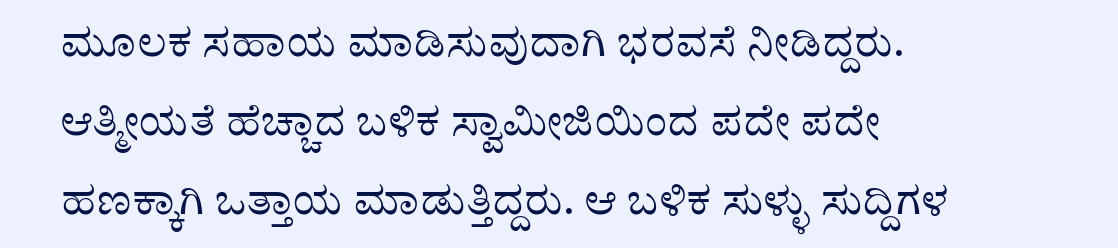ಮೂಲಕ ಸಹಾಯ ಮಾಡಿಸುವುದಾಗಿ ಭರವಸೆ ನೀಡಿದ್ದರು. ಆತ್ಮೀಯತೆ ಹೆಚ್ಚಾದ ಬಳಿಕ ಸ್ವಾಮೀಜಿಯಿಂದ ಪದೇ ಪದೇ ಹಣಕ್ಕಾಗಿ ಒತ್ತಾಯ ಮಾಡುತ್ತಿದ್ದರು. ಆ ಬಳಿಕ ಸುಳ್ಳು ಸುದ್ದಿಗಳ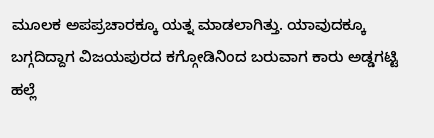ಮೂಲಕ ಅಪಪ್ರಚಾರಕ್ಕೂ ಯತ್ನ ಮಾಡಲಾಗಿತ್ತು. ಯಾವುದಕ್ಕೂ ಬಗ್ಗದಿದ್ದಾಗ ವಿಜಯಪುರದ ಕಗ್ಗೋಡಿನಿಂದ ಬರುವಾಗ ಕಾರು ಅಡ್ಡಗಟ್ಟಿ ಹಲ್ಲೆ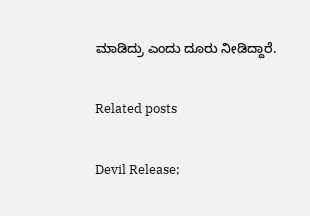ಮಾಡಿದ್ರು ಎಂದು ದೂರು ನೀಡಿದ್ದಾರೆ.

Related posts

Devil Release;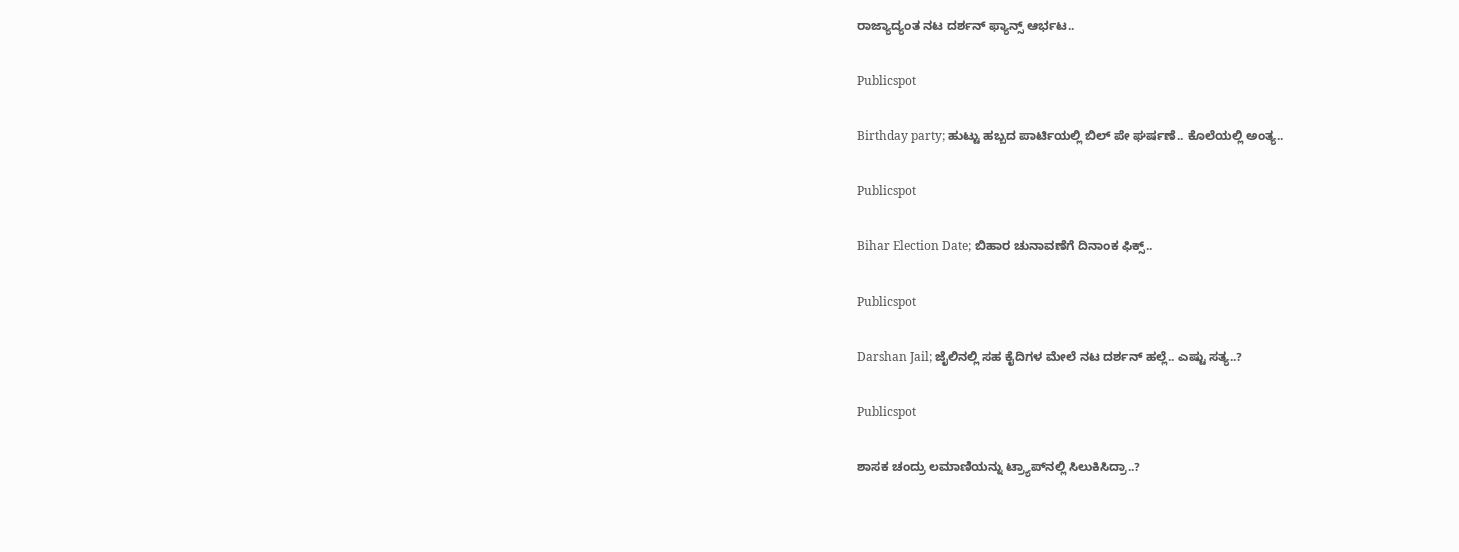ರಾಜ್ಯಾದ್ಯಂತ ನಟ ದರ್ಶನ್ ಫ್ಯಾನ್ಸ್ ಆರ್ಭಟ..

Publicspot

Birthday party; ಹುಟ್ಟು ಹಬ್ಬದ ಪಾರ್ಟಿಯಲ್ಲಿ ಬಿಲ್ ಪೇ ಘರ್ಷಣೆ.. ಕೊಲೆಯಲ್ಲಿ ಅಂತ್ಯ..

Publicspot

Bihar Election Date; ಬಿಹಾರ ಚುನಾವಣೆಗೆ ದಿನಾಂಕ ಫಿಕ್ಸ್..

Publicspot

Darshan Jail; ಜೈಲಿನಲ್ಲಿ ಸಹ ಕೈದಿಗಳ ಮೇಲೆ ನಟ ದರ್ಶನ್ ಹಲ್ಲೆ.. ಎಷ್ಟು ಸತ್ಯ..?

Publicspot

ಶಾಸಕ ಚಂದ್ರು ಲಮಾಣಿಯನ್ನು ಟ್ರ್ಯಾಪ್‌ನಲ್ಲಿ ಸಿಲುಕಿಸಿದ್ರಾ..?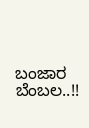ಬಂಜಾರ ಬೆಂಬಲ..!!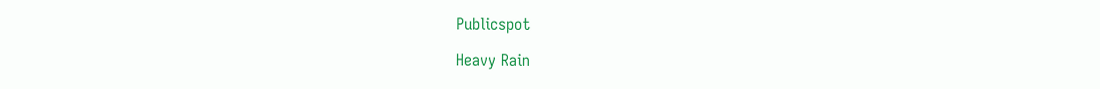Publicspot

Heavy Rain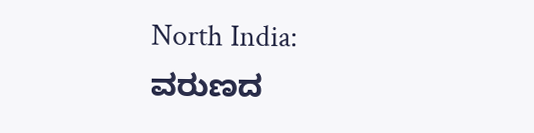North India: ವರುಣದ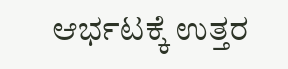ಆರ್ಭಟಕ್ಕೆ ಉತ್ತರ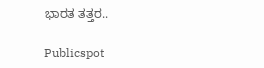ಭಾರತ ತತ್ತರ..

Publicspot